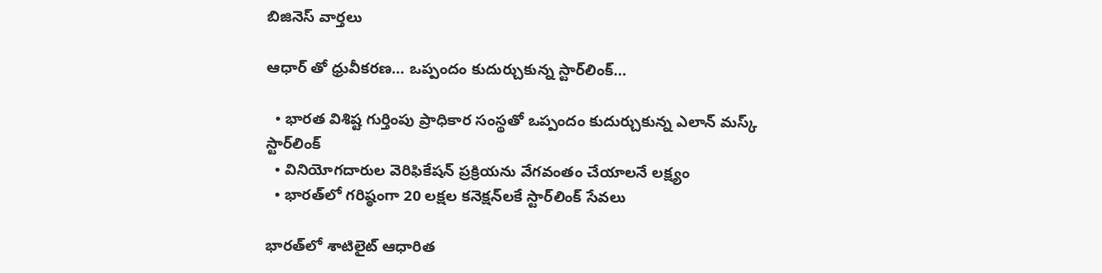బిజినెస్ వార్తలు

ఆధార్ తో ధ్రువీకరణ… ఒప్పందం కుదుర్చుకున్న స్టార్‌లింక్…

  • భారత విశిష్ట గుర్తింపు ప్రాధికార సంస్థతో ఒప్పందం కుదుర్చుకున్న ఎలాన్ మస్క్ స్టార్‌లింక్
  • వినియోగదారుల వెరిఫికేషన్ ప్రక్రియను వేగవంతం చేయాలనే లక్ష్యం
  • భారత్‌లో గరిష్ఠంగా 20 లక్షల కనెక్షన్‌లకే స్టార్‌లింక్ సేవలు

భారత్‌లో శాటిలైట్ ఆధారిత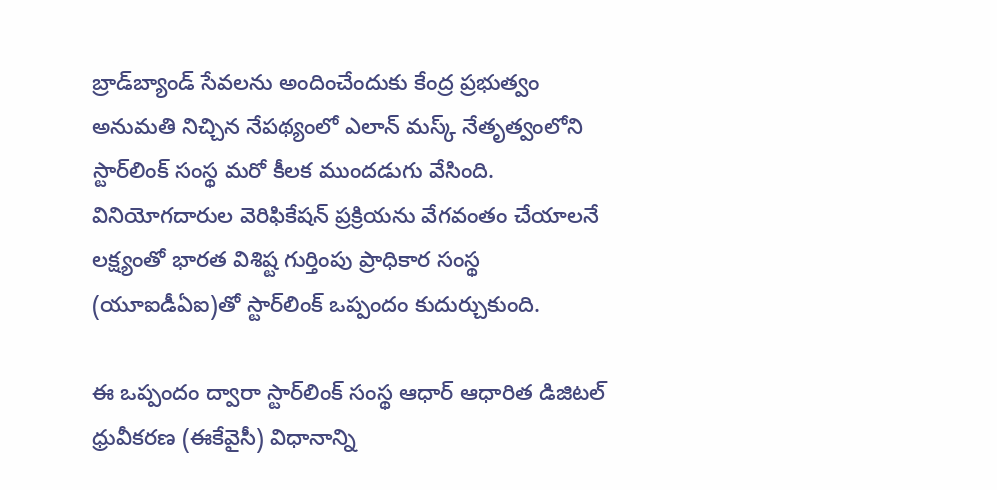బ్రాడ్‌బ్యాండ్ సేవలను అందించేందుకు కేంద్ర ప్రభుత్వం అనుమతి నిచ్చిన నేపథ్యంలో ఎలాన్ మస్క్ నేతృత్వంలోని స్టార్‌లింక్ సంస్థ మరో కీలక ముందడుగు వేసింది. వినియోగదారుల వెరిఫికేషన్ ప్రక్రియను వేగవంతం చేయాలనే లక్ష్యంతో భారత విశిష్ట గుర్తింపు ప్రాధికార సంస్థ (యూఐడీఏఐ)తో స్టార్‌లింక్ ఒప్పందం కుదుర్చుకుంది.

ఈ ఒప్పందం ద్వారా స్టార్‌లింక్ సంస్థ ఆధార్ ఆధారిత డిజిటల్ ధ్రువీకరణ (ఈకేవైసీ) విధానాన్ని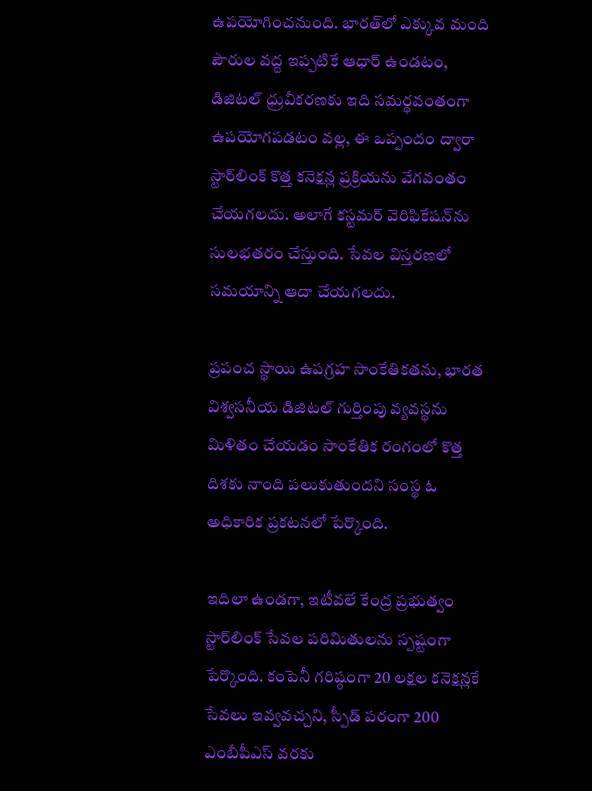ఉపయోగించనుంది. భారత్‌లో ఎక్కువ మంది పౌరుల వద్ద ఇప్పటికే ఆధార్ ఉండటం, డిజిటల్ ధ్రువీకరణకు ఇది సమర్థవంతంగా ఉపయోగపడటం వల్ల, ఈ ఒప్పందం ద్వారా స్టార్‌‌లింక్ కొత్త కనెక్షన్ల ప్రక్రియను వేగవంతం చేయగలదు. అలాగే కస్టమర్ వెరిఫికేషన్‌ను సులభతరం చేస్తుంది. సేవల విస్తరణలో సమయాన్ని ఆదా చేయగలదు.

ప్రపంచ స్థాయి ఉపగ్రహ సాంకేతికతను, భారత విశ్వసనీయ డిజిటల్ గుర్తింపు వ్యవస్థను మిళితం చేయడం సాంకేతిక రంగంలో కొత్త దిశకు నాంది పలుకుతుందని సంస్థ ఓ అధికారిక ప్రకటనలో పేర్కొంది.

ఇదిలా ఉండగా, ఇటీవలే కేంద్ర ప్రభుత్వం స్టార్‌లింక్ సేవల పరిమితులను స్పష్టంగా పేర్కొంది. కంపెనీ గరిష్ఠంగా 20 లక్షల కనెక్షన్లకే సేవలు ఇవ్వవచ్చని, స్పీడ్ పరంగా 200 ఎంబీపీఎస్ వరకు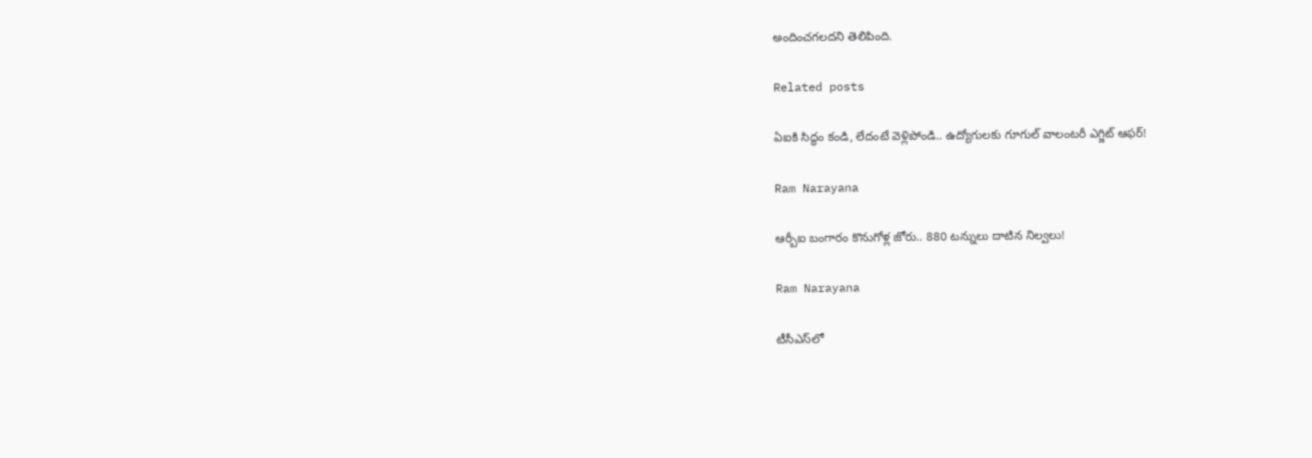అందించగలదని తెలిపింది.

Related posts

ఏఐకి సిద్ధం కండి, లేదంటే వెళ్లిపోండి.. ఉద్యోగులకు గూగుల్ వాలంటరీ ఎగ్జిట్ ఆఫర్!

Ram Narayana

ఆర్బీఐ బంగారం కొనుగోళ్ల జోరు.. 880 టన్నులు దాటిన నిల్వలు!

Ram Narayana

టీసీఎస్‌లో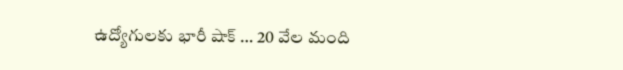ఉద్యోగులకు భారీ షాక్ … 20 వేల మంది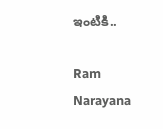ఇంటికి..

Ram Narayana